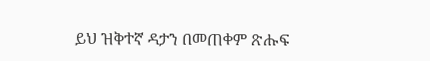ይህ ዝቅተኛ ዳታን በመጠቀም ጽሑፍ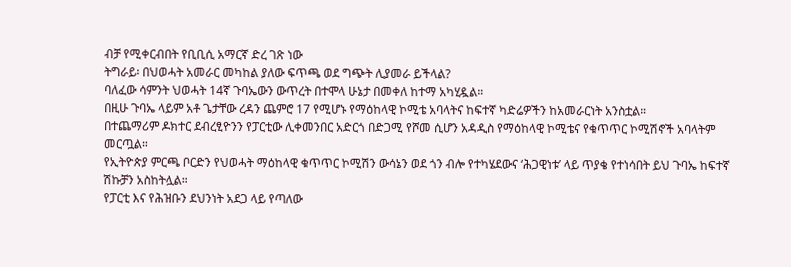ብቻ የሚቀርብበት የቢቢሲ አማርኛ ድረ ገጽ ነው
ትግራይ፡ በህወሓት አመራር መካከል ያለው ፍጥጫ ወደ ግጭት ሊያመራ ይችላል?
ባለፈው ሳምንት ህወሓት 14ኛ ጉባኤውን ውጥረት በተሞላ ሁኔታ በመቀለ ከተማ አካሂዷል።
በዚሁ ጉባኤ ላይም አቶ ጌታቸው ረዳን ጨምሮ 17 የሚሆኑ የማዕከላዊ ኮሚቴ አባላትና ከፍተኛ ካድሬዎችን ከአመራርነት አንስቷል።
በተጨማሪም ዶክተር ደብረፂዮንን የፓርቲው ሊቀመንበር አድርጎ በድጋሚ የሾመ ሲሆን አዳዲስ የማዕከላዊ ኮሚቴና የቁጥጥር ኮሚሽኖች አባላትም መርጧል።
የኢትዮጵያ ምርጫ ቦርድን የህወሓት ማዕከላዊ ቁጥጥር ኮሚሽን ውሳኔን ወደ ጎን ብሎ የተካሄደውና ‘ሕጋዊነቱ’ ላይ ጥያቄ የተነሳበት ይህ ጉባኤ ከፍተኛ ሽኩቻን አስከትሏል።
የፓርቲ እና የሕዝቡን ደህንነት አደጋ ላይ የጣለው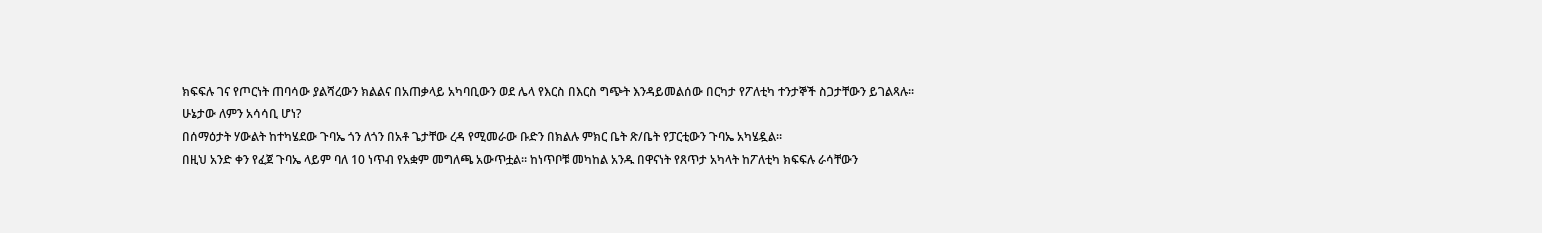ክፍፍሉ ገና የጦርነት ጠባሳው ያልሻረውን ክልልና በአጠቃላይ አካባቢውን ወደ ሌላ የእርስ በእርስ ግጭት እንዳይመልሰው በርካታ የፖለቲካ ተንታኞች ስጋታቸውን ይገልጻሉ።
ሁኔታው ለምን አሳሳቢ ሆነ?
በሰማዕታት ሃውልት ከተካሄደው ጉባኤ ጎን ለጎን በአቶ ጌታቸው ረዳ የሚመራው ቡድን በክልሉ ምክር ቤት ጽ/ቤት የፓርቲውን ጉባኤ አካሄዷል።
በዚህ አንድ ቀን የፈጀ ጉባኤ ላይም ባለ 10 ነጥብ የአቋም መግለጫ አውጥቷል። ከነጥቦቹ መካከል አንዱ በዋናነት የጸጥታ አካላት ከፖለቲካ ክፍፍሉ ራሳቸውን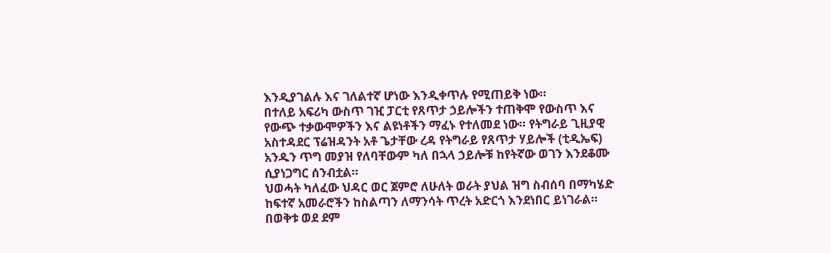እንዲያገልሉ እና ገለልተኛ ሆነው እንዲቀጥሉ የሚጠይቅ ነው።
በተለይ አፍሪካ ውስጥ ገዢ ፓርቲ የጸጥታ ኃይሎችን ተጠቅሞ የውስጥ እና የውጭ ተቃውሞዎችን እና ልዩነቶችን ማፈኑ የተለመደ ነው። የትግራይ ጊዚያዊ አስተዳደር ፕሬዝዳንት አቶ ጌታቸው ረዳ የትግራይ የጸጥታ ሃይሎች (ቲዲኤፍ) አንዱን ጥግ መያዝ የለባቸውም ካለ በኋላ ኃይሎቹ ከየትኛው ወገን እንደቆሙ ሲያነጋግር ሰንብቷል።
ህወሓት ካለፈው ህዳር ወር ጀምሮ ለሁለት ወራት ያህል ዝግ ስብሰባ በማካሄድ ከፍተኛ አመራሮችን ከስልጣን ለማንሳት ጥረት አድርጎ እንደነበር ይነገራል።
በወቅቱ ወደ ደም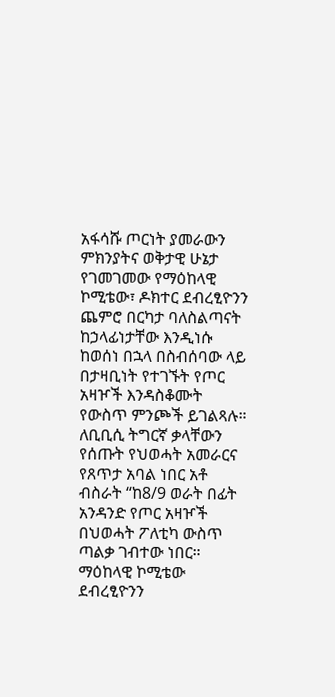አፋሳሹ ጦርነት ያመራውን ምክንያትና ወቅታዊ ሁኔታ የገመገመው የማዕከላዊ ኮሚቴው፣ ዶክተር ደብረፂዮንን ጨምሮ በርካታ ባለስልጣናት ከኃላፊነታቸው እንዲነሱ ከወሰነ በኋላ በስብሰባው ላይ በታዛቢነት የተገኙት የጦር አዛዦች እንዳስቆሙት የውስጥ ምንጮች ይገልጻሉ።
ለቢቢሲ ትግርኛ ቃላቸውን የሰጡት የህወሓት አመራርና የጸጥታ አባል ነበር አቶ ብስራት “ከ8/9 ወራት በፊት አንዳንድ የጦር አዛዦች በህወሓት ፖለቲካ ውስጥ ጣልቃ ገብተው ነበር። ማዕከላዊ ኮሚቴው ደብረፂዮንን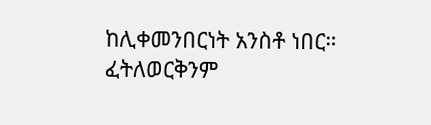ከሊቀመንበርነት አንስቶ ነበር። ፈትለወርቅንም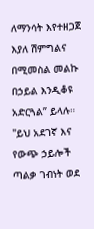ለማንሳት እየተዘጋጀ እያለ ሽምግልና በሚመስል መልኩ በኃይል እንዲቆዩ አድርጓል” ይላሉ።
"ይህ አደገኛ እና የውጭ ኃይሎች ጣልቃ ገብነት ወደ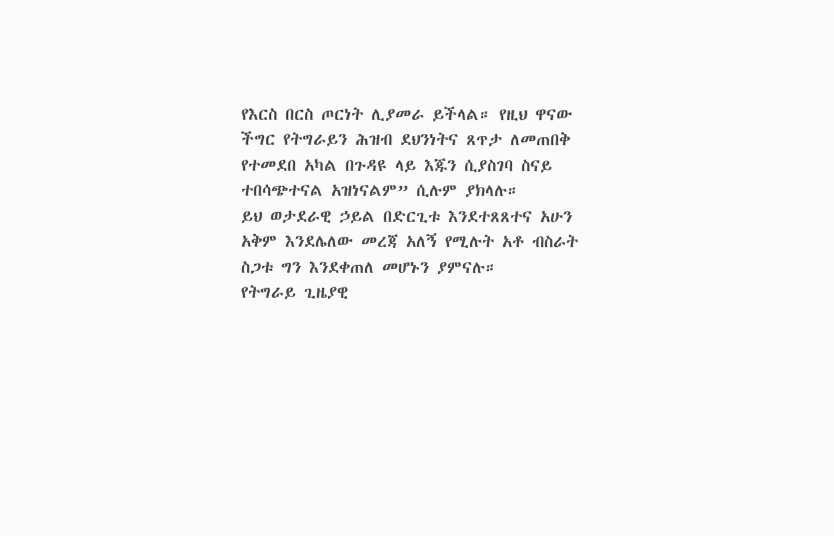የእርስ በርስ ጦርነት ሊያመራ ይችላል። የዚህ ዋናው ችግር የትግራይን ሕዝብ ደህንነትና ጸጥታ ለመጠበቅ የተመደበ አካል በጉዳዩ ላይ እጁን ሲያስገባ ስናይ ተበሳጭተናል አዝነናልም” ሲሉም ያክላሉ።
ይህ ወታደራዊ ኃይል በድርጊቱ እንደተጸጸተና አሁን አቅም እንደሌለው መረጃ አለኝ የሚሉት አቶ ብስራት ስጋቱ ግን እንደቀጠለ መሆኑን ያምናሉ።
የትግራይ ጊዜያዊ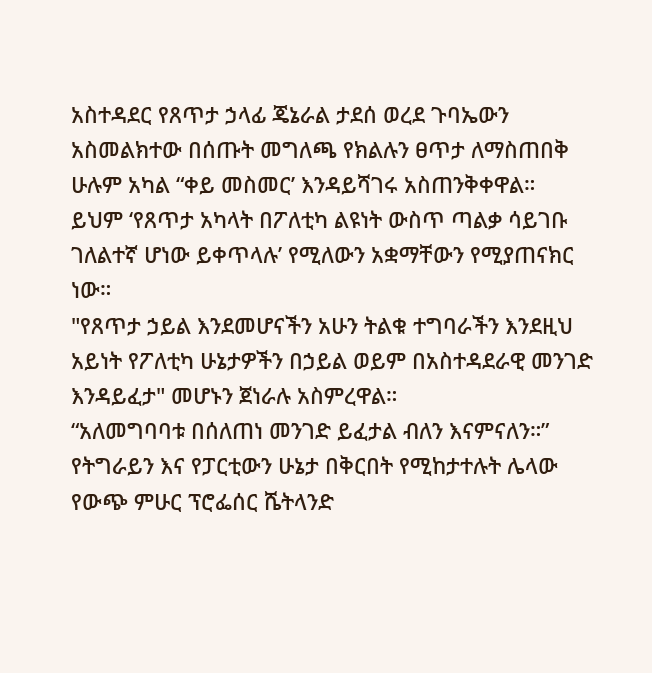አስተዳደር የጸጥታ ኃላፊ ጄኔራል ታደሰ ወረደ ጉባኤውን አስመልክተው በሰጡት መግለጫ የክልሉን ፀጥታ ለማስጠበቅ ሁሉም አካል “ቀይ መስመር’ እንዳይሻገሩ አስጠንቅቀዋል።
ይህም ‘የጸጥታ አካላት በፖለቲካ ልዩነት ውስጥ ጣልቃ ሳይገቡ ገለልተኛ ሆነው ይቀጥላሉ’ የሚለውን አቋማቸውን የሚያጠናክር ነው።
"የጸጥታ ኃይል እንደመሆናችን አሁን ትልቁ ተግባራችን እንደዚህ አይነት የፖለቲካ ሁኔታዎችን በኃይል ወይም በአስተዳደራዊ መንገድ እንዳይፈታ" መሆኑን ጀነራሉ አስምረዋል።
“አለመግባባቱ በሰለጠነ መንገድ ይፈታል ብለን እናምናለን።”
የትግራይን እና የፓርቲውን ሁኔታ በቅርበት የሚከታተሉት ሌላው የውጭ ምሁር ፕሮፌሰር ሼትላንድ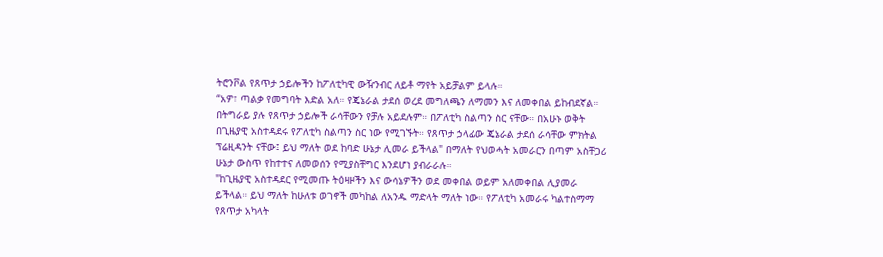ትሮንቮል የጸጥታ ኃይሎችን ከፖለቲካዊ ውዥንብር ለይቶ ማየት አይቻልም ይላሉ።
“አዎ፣ ጣልቃ የመግባት እድል አለ። የጄኔራል ታደሰ ወረደ መግለጫን ለማመን እና ለመቀበል ይከብደኛል። በትግራይ ያሉ የጸጥታ ኃይሎች ራሳቸውን የቻሉ አይደሉም። በፖለቲካ ስልጣን ስር ናቸው። በአሁኑ ወቅት በጊዜያዊ አስተዳደሩ የፖለቲካ ስልጣን ስር ነው የሚገኙት። የጸጥታ ኃላፊው ጄኔራል ታደሰ ራሳቸው ምክትል ፕሬዚዳንት ናቸው፤ ይህ ማለት ወደ ከባድ ሁኔታ ሊመራ ይችላል" በማለት የህወሓት አመራርን በጣም አስቸጋሪ ሁኔታ ውስጥ የከተተና ለመወሰን የሚያስቸግር እንደሆነ ያብራራሉ።
"ከጊዜያዊ አስተዳደር የሚመጡ ትዕዛዞችን እና ውሳኔዎችን ወደ መቀበል ወይም አለመቀበል ሊያመራ ይችላል። ይህ ማለት ከሁለቱ ወገኖች መካከል ለአንዱ ማድላት ማለት ነው። የፖለቲካ አመራሩ ካልተስማማ የጸጥታ አካላት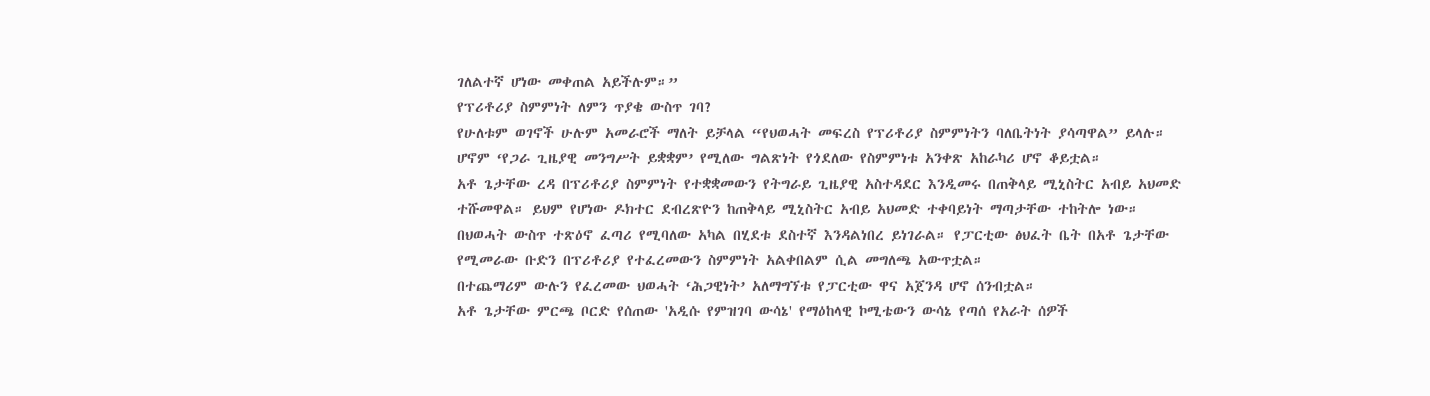ገለልተኛ ሆነው መቀጠል አይችሉም።”
የፕሪቶሪያ ስምምነት ለምን ጥያቄ ውስጥ ገባ?
የሁለቱም ወገኖች ሁሉም አመራሮች ማለት ይቻላል “የህወሓት መፍረስ የፕሪቶሪያ ስምምነትን ባለቤትነት ያሳጣዋል” ይላሉ።
ሆኖም ‘የጋራ ጊዜያዊ መንግሥት ይቋቋም’ የሚለው ግልጽነት የጎደለው የስምምነቱ አንቀጽ አከራካሪ ሆኖ ቆይቷል።
አቶ ጌታቸው ረዳ በፕሪቶሪያ ስምምነት የተቋቋመውን የትግራይ ጊዜያዊ አስተዳደር እንዲመሩ በጠቅላይ ሚኒስትር አብይ አህመድ ተሹመዋል። ይህም የሆነው ዶክተር ደብረጽዮን ከጠቅላይ ሚኒስትር አብይ አህመድ ተቀባይነት ማጣታቸው ተከትሎ ነው።
በህወሓት ውስጥ ተጽዕኖ ፈጣሪ የሚባለው አካል በሂደቱ ደስተኛ እንዳልነበረ ይነገራል። የፓርቲው ፅህፈት ቤት በአቶ ጌታቸው የሚመራው ቡድን በፕሪቶሪያ የተፈረመውን ስምምነት አልቀበልም ሲል መግለጫ አውጥቷል።
በተጨማሪም ውሉን የፈረመው ህወሓት ‘ሕጋዊነት’ አለማግኘቱ የፓርቲው ዋና አጀንዳ ሆኖ ሰንብቷል።
አቶ ጌታቸው ምርጫ ቦርድ የሰጠው 'አዲሱ የምዝገባ ውሳኔ' የማዕከላዊ ኮሚቴውን ውሳኔ የጣሰ የአራት ሰዎች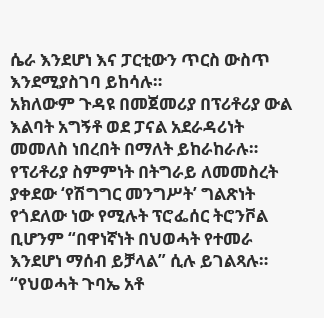ሴራ እንደሆነ እና ፓርቲውን ጥርስ ውስጥ እንደሚያስገባ ይከሳሉ።
አክለውም ጉዳዩ በመጀመሪያ በፕሪቶሪያ ውል እልባት አግኝቶ ወደ ፓናል አደራዳሪነት መመለስ ነበረበት በማለት ይከራከራሉ።
የፕሪቶሪያ ስምምነት በትግራይ ለመመስረት ያቀደው ‘የሽግግር መንግሥት’ ግልጽነት የጎደለው ነው የሚሉት ፕሮፌሰር ትሮንቮል ቢሆንም “በዋነኛነት በህወሓት የተመራ እንደሆነ ማሰብ ይቻላል” ሲሉ ይገልጻሉ።
“የህወሓት ጉባኤ አቶ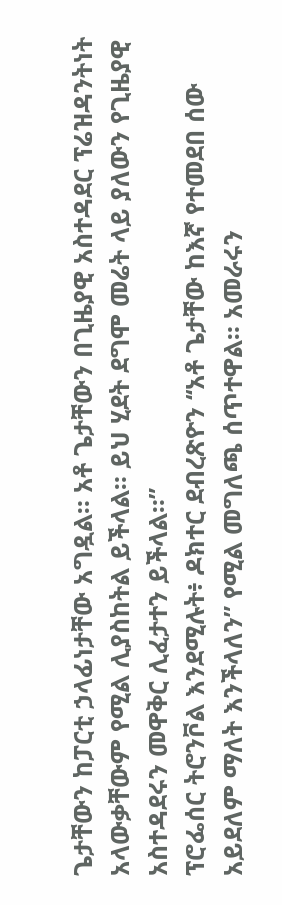ጌታቸውን ከፓርቲ ኃላፊነታቸው አግዷል። አቶ ጌታቸውን በጊዜያዊ አስተዳደር ፕሬዝዳንትነት አላውቃቸውም የሚል ሊያስከትል ይችላል። ይህ ሂደት ደግሞ መሬት ላይ ያለውን የጊዜያዊ አስተዳደሩን መዋቅር ሊፈታተን ይችላል።”
ፕሮፌሰር ትሮንቮል እንደሚሉት፥ ዶክተር ደብረጽዮን ‘‘አቶ ጌታቸው ከእኛ የተመደበ ሰው አይደለም ማለት እንችላለን” የሚል መግለጫ ሰጥተዋል። አመራሩን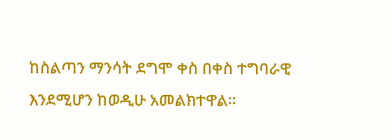ከስልጣን ማንሳት ደግሞ ቀስ በቀስ ተግባራዊ እንደሚሆን ከወዲሁ አመልክተዋል።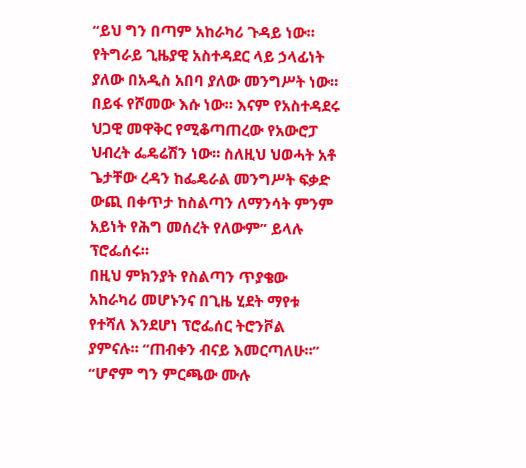“ይህ ግን በጣም አከራካሪ ጉዳይ ነው። የትግራይ ጊዜያዊ አስተዳደር ላይ ኃላፊነት ያለው በአዲስ አበባ ያለው መንግሥት ነው። በይፋ የሾመው እሱ ነው። እናም የአስተዳደሩ ህጋዊ መዋቅር የሚቆጣጠረው የአውሮፓ ህብረት ፌዴሬሽን ነው። ስለዚህ ህወሓት አቶ ጌታቸው ረዳን ከፌዴራል መንግሥት ፍቃድ ውጪ በቀጥታ ከስልጣን ለማንሳት ምንም አይነት የሕግ መሰረት የለውም” ይላሉ ፕሮፌሰሩ።
በዚህ ምክንያት የስልጣን ጥያቄው አከራካሪ መሆኑንና በጊዜ ሂደት ማየቱ የተሻለ እንደሆነ ፕሮፌሰር ትሮንቮል ያምናሉ። “ጠብቀን ብናይ እመርጣለሁ።”
“ሆኖም ግን ምርጫው ሙሉ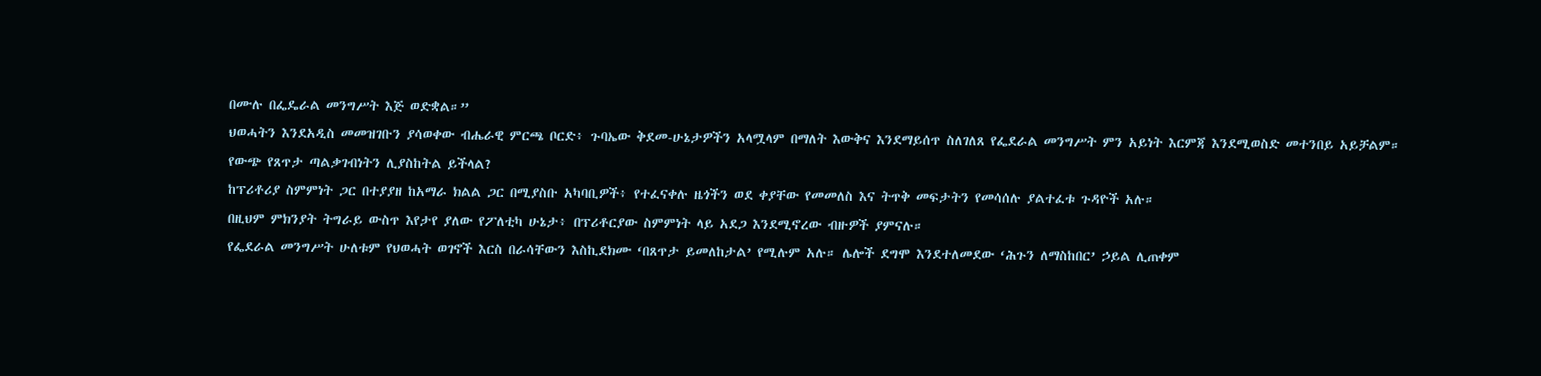በሙሉ በፌዴራል መንግሥት እጅ ወድቋል።”
ህወሓትን እንደአዲስ መመዝገቡን ያሳወቀው ብሔራዊ ምርጫ ቦርድ፥ ጉባኤው ቅደመ-ሁኔታዎችን አላሟላም በማለት እውቅና እንደማይሰጥ ስለገለጸ የፌደራል መንግሥት ምን አይነት እርምጃ እንደሚወስድ መተንበይ አይቻልም።
የውጭ የጸጥታ ጣልቃገብነትን ሊያስከትል ይችላል?
ከፕሪቶሪያ ስምምነት ጋር በተያያዘ ከአማራ ክልል ጋር በሚያስቡ አካባቢዎች፥ የተፈናቀሉ ዜጎችን ወደ ቀያቸው የመመለስ እና ትጥቅ መፍታትን የመሳሰሉ ያልተፈቱ ጉዳዮች አሉ።
በዚህም ምክንያት ትግራይ ውስጥ እየታየ ያለው የፖለቲካ ሁኔታ፥ በፕሪቶርያው ስምምነት ላይ አደጋ እንደሚኖረው ብዙዎች ያምናሉ።
የፌደራል መንግሥት ሁለቱም የህወሓት ወገኖች እርስ በራሳቸውን እስኪደክሙ ‘በጸጥታ ይመለከታል’ የሚሉም አሉ። ሌሎች ደግሞ እንደተለመደው ‘ሕጉን ለማስከበር’ ኃይል ሊጠቀም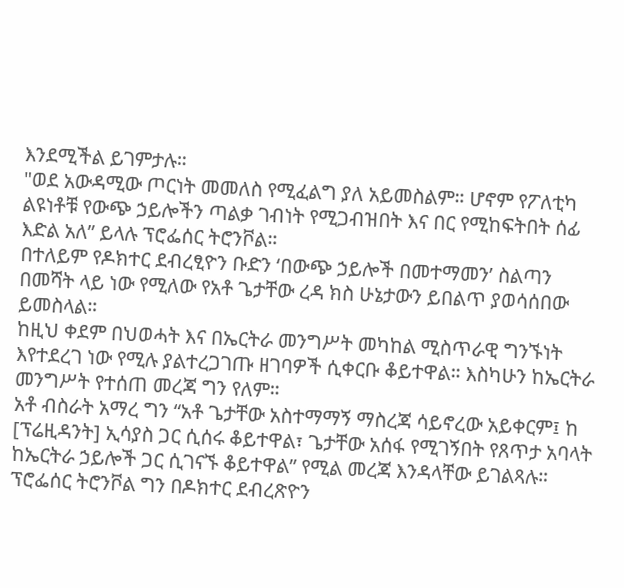እንደሚችል ይገምታሉ።
"ወደ አውዳሚው ጦርነት መመለስ የሚፈልግ ያለ አይመስልም። ሆኖም የፖለቲካ ልዩነቶቹ የውጭ ኃይሎችን ጣልቃ ገብነት የሚጋብዝበት እና በር የሚከፍትበት ሰፊ እድል አለ” ይላሉ ፕሮፌሰር ትሮንቮል።
በተለይም የዶክተር ደብረፂዮን ቡድን ‘በውጭ ኃይሎች በመተማመን’ ስልጣን በመሻት ላይ ነው የሚለው የአቶ ጌታቸው ረዳ ክስ ሁኔታውን ይበልጥ ያወሳሰበው ይመስላል።
ከዚህ ቀደም በህወሓት እና በኤርትራ መንግሥት መካከል ሚስጥራዊ ግንኙነት እየተደረገ ነው የሚሉ ያልተረጋገጡ ዘገባዎች ሲቀርቡ ቆይተዋል። እስካሁን ከኤርትራ መንግሥት የተሰጠ መረጃ ግን የለም።
አቶ ብስራት አማረ ግን “አቶ ጌታቸው አስተማማኝ ማስረጃ ሳይኖረው አይቀርም፤ ከ [ፕሬዚዳንት] ኢሳያስ ጋር ሲሰሩ ቆይተዋል፣ ጌታቸው አሰፋ የሚገኝበት የጸጥታ አባላት ከኤርትራ ኃይሎች ጋር ሲገናኙ ቆይተዋል” የሚል መረጃ እንዳላቸው ይገልጻሉ።
ፕሮፌሰር ትሮንቮል ግን በዶክተር ደብረጽዮን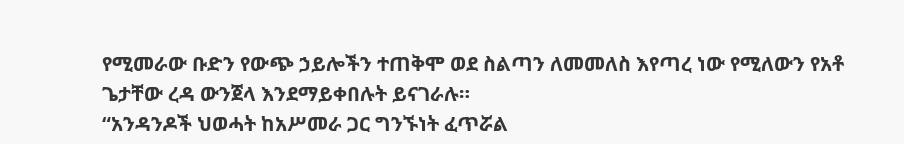የሚመራው ቡድን የውጭ ኃይሎችን ተጠቅሞ ወደ ስልጣን ለመመለስ እየጣረ ነው የሚለውን የአቶ ጌታቸው ረዳ ውንጀላ እንደማይቀበሉት ይናገራሉ።
“አንዳንዶች ህወሓት ከአሥመራ ጋር ግንኙነት ፈጥሯል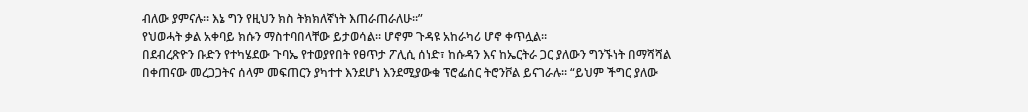ብለው ያምናሉ። እኔ ግን የዚህን ክስ ትክክለኛነት እጠራጠራለሁ።”
የህወሓት ቃል አቀባይ ክሱን ማስተባበላቸው ይታወሳል። ሆኖም ጉዳዩ አከራካሪ ሆኖ ቀጥሏል።
በደብረጽዮን ቡድን የተካሄደው ጉባኤ የተወያየበት የፀጥታ ፖሊሲ ሰነድ፣ ከሱዳን እና ከኤርትራ ጋር ያለውን ግንኙነት በማሻሻል በቀጠናው መረጋጋትና ሰላም መፍጠርን ያካተተ እንደሆነ እንደሚያውቁ ፕሮፌሰር ትሮንቮል ይናገራሉ። “ይህም ችግር ያለው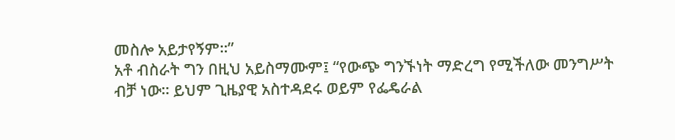መስሎ አይታየኝም።”
አቶ ብስራት ግን በዚህ አይስማሙም፤ “የውጭ ግንኙነት ማድረግ የሚችለው መንግሥት ብቻ ነው። ይህም ጊዜያዊ አስተዳደሩ ወይም የፌዴራል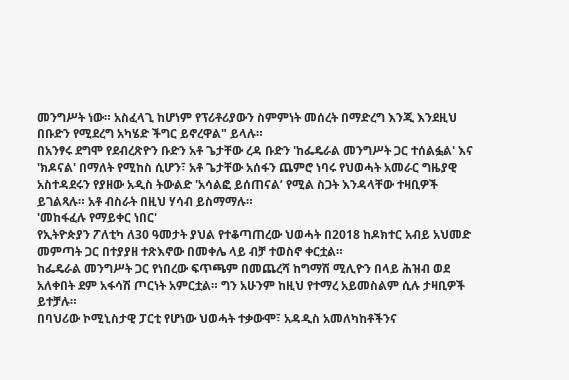መንግሥት ነው። አስፈላጊ ከሆነም የፕሪቶሪያውን ስምምነት መሰረት በማድረግ እንጂ እንደዚህ በቡድን የሚደረግ አካሄድ ችግር ይኖረዋል" ይላሉ።
በአንፃሩ ደግሞ የደብረጽዮን ቡድን አቶ ጌታቸው ረዳ ቡድን 'ከፌዴራል መንግሥት ጋር ተሰልፏል' እና 'ክዶናል' በማለት የሚከስ ሲሆን፣ አቶ ጌታቸው አሰፋን ጨምሮ ነባሩ የህወሓት አመራር ግዜያዊ አስተዳደሩን የያዘው አዲስ ትውልድ 'አሳልፎ ይሰጠናል’ የሚል ስጋት እንዳላቸው ተዛቢዎች ይገልጻሉ። አቶ ብስራት በዚህ ሃሳብ ይስማማሉ።
'መከፋፈሉ የማይቀር ነበር'
የኢትዮጵያን ፖለቲካ ለ30 ዓመታት ያህል የተቆጣጠረው ህወሓት በ2018 ከዶክተር አብይ አህመድ መምጣት ጋር በተያያዘ ተጽእኖው በመቀሌ ላይ ብቻ ተወስኖ ቀርቷል።
ከፌዴራል መንግሥት ጋር የነበረው ፍጥጫም በመጨረሻ ከግማሽ ሚሊዮን በላይ ሕዝብ ወደ አለቀበት ደም አፋሳሽ ጦርነት አምርቷል። ግን አሁንም ከዚህ የተማረ አይመስልም ሲሉ ታዛቢዎች ይተቻሉ።
በባህሪው ኮሚኒስታዊ ፓርቲ የሆነው ህወሓት ተቃውሞ፣ አዳዲስ አመለካከቶችንና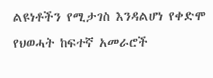ልዩነቶችን የሚታገስ እንዳልሆነ የቀድሞ የህወሓት ከፍተኛ አመራሮች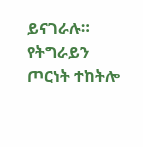ይናገራሉ።
የትግራይን ጦርነት ተከትሎ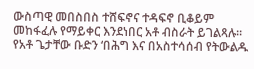ውስጣዊ መበስበስ ተሸፍኖና ተዳፍኖ ቢቆይም መከፋፈሉ የማይቀር እንደነበር አቶ ብስራት ይገልጻሉ።
የአቶ ጌታቸው ቡድን ‘በሕግ እና በአስተሳሰብ የትውልዱ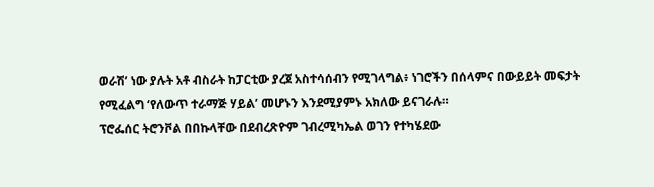ወራሽ’ ነው ያሉት አቶ ብስራት ከፓርቲው ያረጀ አስተሳሰብን የሚገላግል፥ ነገሮችን በሰላምና በውይይት መፍታት የሚፈልግ ‘የለውጥ ተራማጅ ሃይል’ መሆኑን እንደሚያምኑ አክለው ይናገራሉ።
ፕሮፌሰር ትሮንቮል በበኩላቸው በደብረጽዮም ገብረሚካኤል ወገን የተካሄደው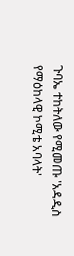ጉባኤ ተከትለው የሚመጡ 'አዳዲስ የማዕከላዊ ኮሚቴ አባላት'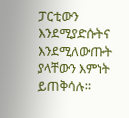ፓርቲውን እንደሚያድሱትና እንደሚለውጡት ያላቸውን እምነት ይጠቅሳሉ።